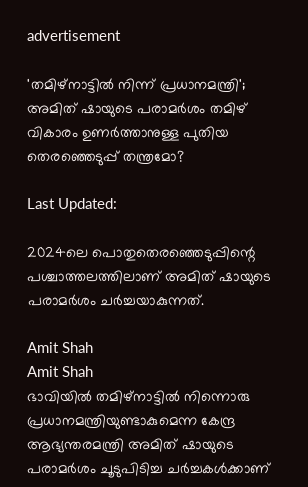advertisement

'തമിഴ്നാട്ടിൽ നിന്ന് പ്രധാനമന്ത്രി'; അമിത് ഷായുടെ പരാമര്‍ശം തമിഴ് വികാരം ഉണര്‍ത്താനുള്ള പുതിയ തെരഞ്ഞെടുപ്പ് തന്ത്രമോ?

Last Updated:

2024ലെ പൊതുതെരഞ്ഞെടുപ്പിന്റെ പശ്ചാത്തലത്തിലാണ് അമിത് ഷായുടെ പരാമര്‍ശം ചര്‍ച്ചയാകുന്നത്.

Amit Shah
Amit Shah
ഭാവിയിൽ തമിഴ്നാട്ടിൽ നിന്നൊരു പ്രധാനമന്ത്രിയുണ്ടാകുമെന്ന കേന്ദ്ര ആഭ്യന്തരമന്ത്രി അമിത് ഷായുടെ പരാമര്‍ശം ചൂടുപിടിച്ച ചര്‍ച്ചകള്‍ക്കാണ്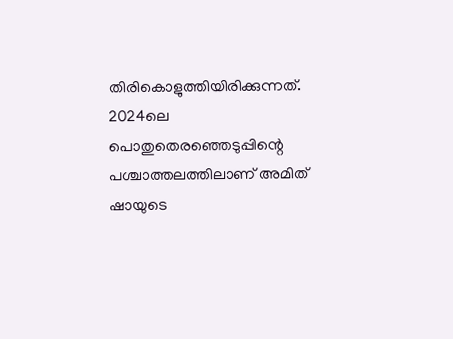തിരികൊളുത്തിയിരിക്കുന്നത്. 2024ലെ പൊതുതെരഞ്ഞെടുപ്പിന്റെ പശ്ചാത്തലത്തിലാണ് അമിത് ഷായുടെ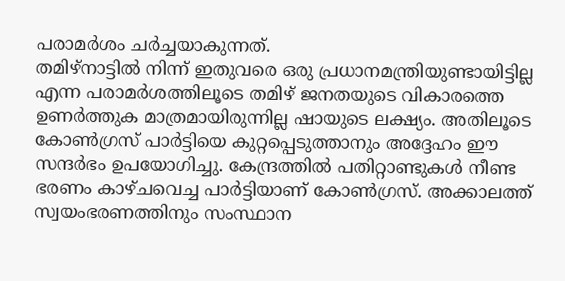പരാമര്‍ശം ചര്‍ച്ചയാകുന്നത്.
തമിഴ്‌നാട്ടില്‍ നിന്ന് ഇതുവരെ ഒരു പ്രധാനമന്ത്രിയുണ്ടായിട്ടില്ല എന്ന പരാമര്‍ശത്തിലൂടെ തമിഴ് ജനതയുടെ വികാരത്തെ ഉണര്‍ത്തുക മാത്രമായിരുന്നില്ല ഷായുടെ ലക്ഷ്യം. അതിലൂടെ കോണ്‍ഗ്രസ് പാര്‍ട്ടിയെ കുറ്റപ്പെടുത്താനും അദ്ദേഹം ഈ സന്ദര്‍ഭം ഉപയോഗിച്ചു. കേന്ദ്രത്തില്‍ പതിറ്റാണ്ടുകള്‍ നീണ്ട ഭരണം കാഴ്ചവെച്ച പാര്‍ട്ടിയാണ് കോണ്‍ഗ്രസ്. അക്കാലത്ത് സ്വയംഭരണത്തിനും സംസ്ഥാന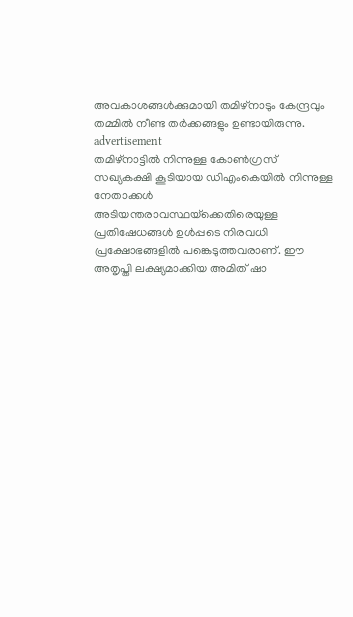അവകാശങ്ങള്‍ക്കുമായി തമിഴ്‌നാടും കേന്ദ്രവും തമ്മില്‍ നീണ്ട തര്‍ക്കങ്ങളും ഉണ്ടായിരുന്നു.
advertisement
തമിഴ്‌നാട്ടില്‍ നിന്നുള്ള കോണ്‍ഗ്രസ് സഖ്യകക്ഷി കൂടിയായ ഡിഎംകെയില്‍ നിന്നുള്ള നേതാക്കള്‍ അടിയന്തരാവസ്ഥയ്‌ക്കെതിരെയുള്ള പ്രതിഷേധങ്ങള്‍ ഉള്‍പ്പടെ നിരവധി പ്രക്ഷോഭങ്ങളില്‍ പങ്കെടുത്തവരാണ്. ഈ അതൃപ്തി ലക്ഷ്യമാക്കിയ അമിത് ഷാ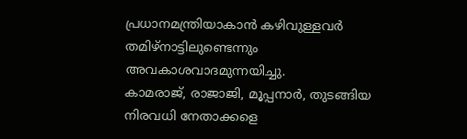പ്രധാനമന്ത്രിയാകാന്‍ കഴിവുള്ളവര്‍ തമിഴ്‌നാട്ടിലുണ്ടെന്നും അവകാശവാദമുന്നയിച്ചു.
കാമരാജ്, രാജാജി, മൂപ്പനാര്‍, തുടങ്ങിയ നിരവധി നേതാക്കളെ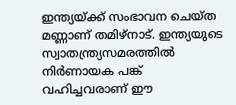ഇന്ത്യയ്ക്ക് സംഭാവന ചെയ്ത മണ്ണാണ് തമിഴ്‌നാട്. ഇന്ത്യയുടെ സ്വാതന്ത്ര്യസമരത്തില്‍ നിര്‍ണായക പങ്ക് വഹിച്ചവരാണ് ഈ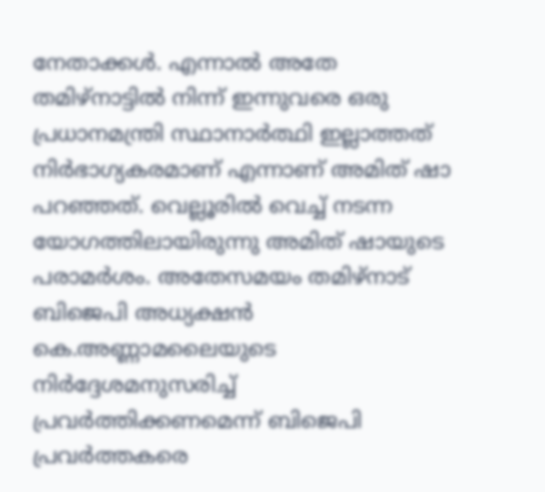നേതാക്കള്‍. എന്നാല്‍ അതേ തമിഴ്‌നാട്ടില്‍ നിന്ന് ഇന്നുവരെ ഒരു പ്രധാനമന്ത്രി സ്ഥാനാര്‍ത്ഥി ഇല്ലാത്തത് നിര്‍ഭാഗ്യകരമാണ് എന്നാണ് അമിത് ഷാ പറഞ്ഞത്. വെല്ലൂരില്‍ വെച്ച് നടന്ന യോഗത്തിലായിരുന്നു അമിത് ഷായുടെ പരാമര്‍ശം. അതേസമയം തമിഴ്‌നാട് ബിജെപി അധ്യക്ഷന്‍ കെ.അണ്ണാമലൈയുടെ നിര്‍ദ്ദേശമനുസരിച്ച് പ്രവര്‍ത്തിക്കണമെന്ന് ബിജെപി പ്രവര്‍ത്തകരെ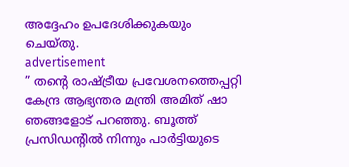അദ്ദേഹം ഉപദേശിക്കുകയും ചെയ്തു.
advertisement
” തന്റെ രാഷ്ട്രീയ പ്രവേശനത്തെപ്പറ്റി കേന്ദ്ര ആഭ്യന്തര മന്ത്രി അമിത് ഷാ ഞങ്ങളോട് പറഞ്ഞു. ബൂത്ത് പ്രസിഡന്റില്‍ നിന്നും പാര്‍ട്ടിയുടെ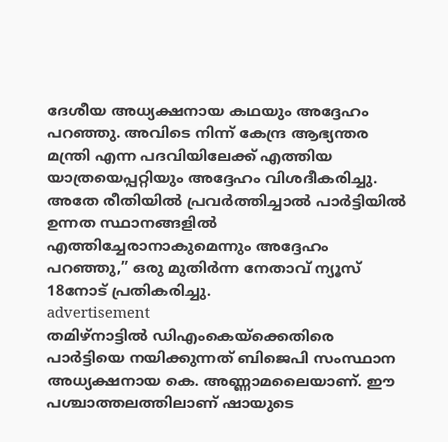ദേശീയ അധ്യക്ഷനായ കഥയും അദ്ദേഹം പറഞ്ഞു. അവിടെ നിന്ന് കേന്ദ്ര ആഭ്യന്തര മന്ത്രി എന്ന പദവിയിലേക്ക് എത്തിയ യാത്രയെപ്പറ്റിയും അദ്ദേഹം വിശദീകരിച്ചു. അതേ രീതിയില്‍ പ്രവര്‍ത്തിച്ചാല്‍ പാര്‍ട്ടിയില്‍ ഉന്നത സ്ഥാനങ്ങളില്‍ എത്തിച്ചേരാനാകുമെന്നും അദ്ദേഹം പറഞ്ഞു,” ഒരു മുതിര്‍ന്ന നേതാവ് ന്യൂസ് 18നോട് പ്രതികരിച്ചു.
advertisement
തമിഴ്‌നാട്ടില്‍ ഡിഎംകെയ്‌ക്കെതിരെ പാര്‍ട്ടിയെ നയിക്കുന്നത് ബിജെപി സംസ്ഥാന അധ്യക്ഷനായ കെ. അണ്ണാമലൈയാണ്. ഈ പശ്ചാത്തലത്തിലാണ് ഷായുടെ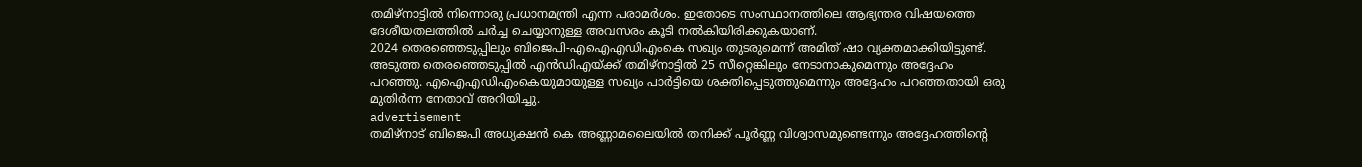തമിഴ്നാട്ടിൽ നിന്നൊരു പ്രധാനമന്ത്രി എന്ന പരാമര്‍ശം. ഇതോടെ സംസ്ഥാനത്തിലെ ആഭ്യന്തര വിഷയത്തെ ദേശീയതലത്തില്‍ ചര്‍ച്ച ചെയ്യാനുള്ള അവസരം കൂടി നല്‍കിയിരിക്കുകയാണ്.
2024 തെരഞ്ഞെടുപ്പിലും ബിജെപി-എഐഎഡിഎംകെ സഖ്യം തുടരുമെന്ന് അമിത് ഷാ വ്യക്തമാക്കിയിട്ടുണ്ട്. അടുത്ത തെരഞ്ഞെടുപ്പില്‍ എന്‍ഡിഎയ്ക്ക് തമിഴ്‌നാട്ടില്‍ 25 സീറ്റെങ്കിലും നേടാനാകുമെന്നും അദ്ദേഹം പറഞ്ഞു. എഐഎഡിഎംകെയുമായുള്ള സഖ്യം പാര്‍ട്ടിയെ ശക്തിപ്പെടുത്തുമെന്നും അദ്ദേഹം പറഞ്ഞതായി ഒരു മുതിര്‍ന്ന നേതാവ് അറിയിച്ചു.
advertisement
തമിഴ്‌നാട് ബിജെപി അധ്യക്ഷന്‍ കെ അണ്ണാമലൈയില്‍ തനിക്ക് പൂര്‍ണ്ണ വിശ്വാസമുണ്ടെന്നും അദ്ദേഹത്തിന്റെ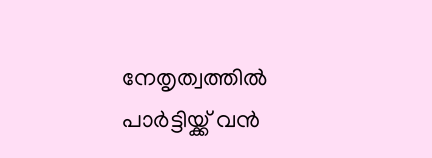നേതൃത്വത്തില്‍ പാര്‍ട്ടിയ്ക്ക് വന്‍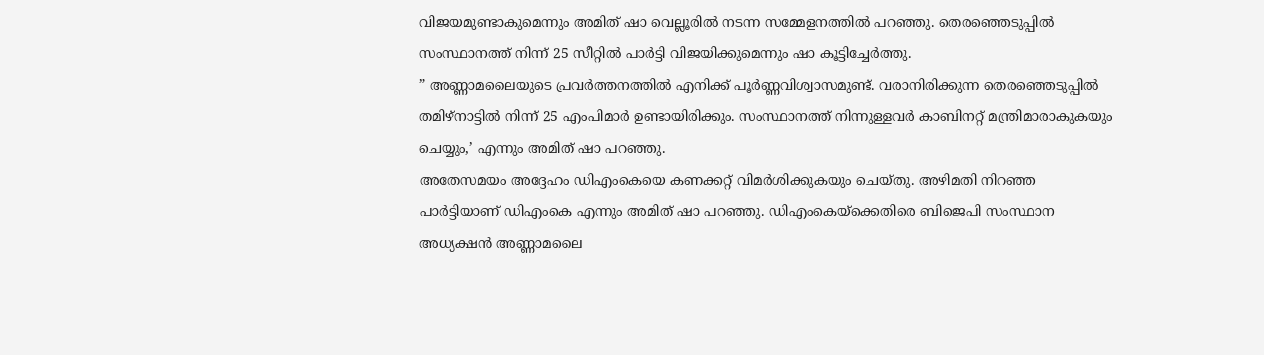വിജയമുണ്ടാകുമെന്നും അമിത് ഷാ വെല്ലൂരില്‍ നടന്ന സമ്മേളനത്തില്‍ പറഞ്ഞു. തെരഞ്ഞെടുപ്പില്‍ സംസ്ഥാനത്ത് നിന്ന് 25 സീറ്റില്‍ പാര്‍ട്ടി വിജയിക്കുമെന്നും ഷാ കൂട്ടിച്ചേര്‍ത്തു.
” അണ്ണാമലൈയുടെ പ്രവര്‍ത്തനത്തില്‍ എനിക്ക് പൂര്‍ണ്ണവിശ്വാസമുണ്ട്. വരാനിരിക്കുന്ന തെരഞ്ഞെടുപ്പില്‍ തമിഴ്‌നാട്ടില്‍ നിന്ന് 25 എംപിമാര്‍ ഉണ്ടായിരിക്കും. സംസ്ഥാനത്ത് നിന്നുള്ളവര്‍ കാബിനറ്റ് മന്ത്രിമാരാകുകയും ചെയ്യും,’ എന്നും അമിത് ഷാ പറഞ്ഞു.
അതേസമയം അദ്ദേഹം ഡിഎംകെയെ കണക്കറ്റ് വിമര്‍ശിക്കുകയും ചെയ്തു. അഴിമതി നിറഞ്ഞ പാര്‍ട്ടിയാണ് ഡിഎംകെ എന്നും അമിത് ഷാ പറഞ്ഞു. ഡിഎംകെയ്‌ക്കെതിരെ ബിജെപി സംസ്ഥാന അധ്യക്ഷന്‍ അണ്ണാമലൈ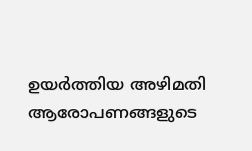ഉയര്‍ത്തിയ അഴിമതി ആരോപണങ്ങളുടെ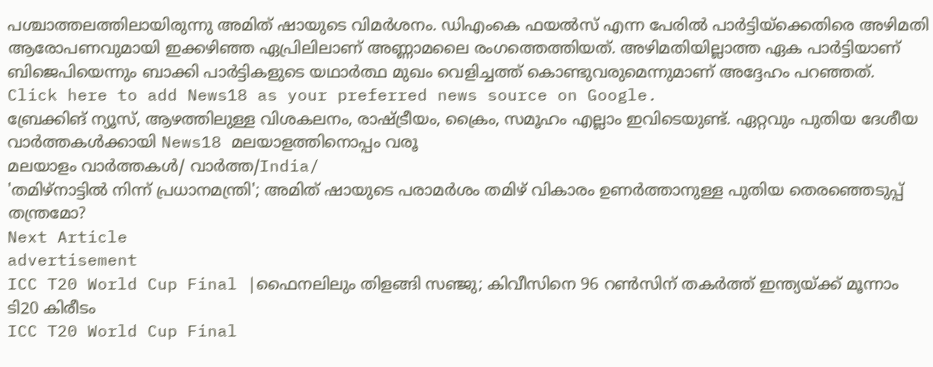പശ്ചാത്തലത്തിലായിരുന്നു അമിത് ഷായുടെ വിമര്‍ശനം. ഡിഎംകെ ഫയല്‍സ് എന്ന പേരില്‍ പാര്‍ട്ടിയ്‌ക്കെതിരെ അഴിമതി ആരോപണവുമായി ഇക്കഴിഞ്ഞ ഏപ്രിലിലാണ് അണ്ണാമലൈ രംഗത്തെത്തിയത്. അഴിമതിയില്ലാത്ത ഏക പാര്‍ട്ടിയാണ് ബിജെപിയെന്നും ബാക്കി പാര്‍ട്ടികളുടെ യഥാര്‍ത്ഥ മുഖം വെളിച്ചത്ത് കൊണ്ടുവരുമെന്നുമാണ് അദ്ദേഹം പറഞ്ഞത്.
Click here to add News18 as your preferred news source on Google.
ബ്രേക്കിങ് ന്യൂസ്, ആഴത്തിലുള്ള വിശകലനം, രാഷ്ട്രീയം, ക്രൈം, സമൂഹം എല്ലാം ഇവിടെയുണ്ട്. ഏറ്റവും പുതിയ ദേശീയ വാർത്തകൾക്കായി News18 മലയാളത്തിനൊപ്പം വരൂ
മലയാളം വാർത്തകൾ/ വാർത്ത/India/
'തമിഴ്നാട്ടിൽ നിന്ന് പ്രധാനമന്ത്രി'; അമിത് ഷായുടെ പരാമര്‍ശം തമിഴ് വികാരം ഉണര്‍ത്താനുള്ള പുതിയ തെരഞ്ഞെടുപ്പ് തന്ത്രമോ?
Next Article
advertisement
ICC T20 World Cup Final |ഫൈനലിലും തിളങ്ങി സഞ്ജു; കിവീസിനെ 96 റൺസിന് തകർത്ത് ഇന്ത്യയ്ക്ക് മൂന്നാം ടി20 കിരീടം
ICC T20 World Cup Final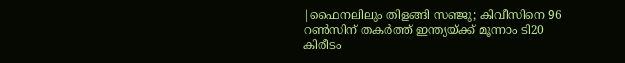|ഫൈനലിലും തിളങ്ങി സഞ്ജു; കിവീസിനെ 96 റൺസിന് തകർത്ത് ഇന്ത്യയ്ക്ക് മൂന്നാം ടി20 കിരീടം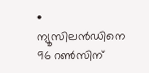• ന്യൂസിലൻഡിനെ 96 റൺസിന്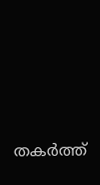തകർത്ത്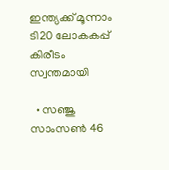ഇന്ത്യക്ക് മൂന്നാം ടി20 ലോകകപ്പ് കിരീടം സ്വന്തമായി

  • സഞ്ജു സാംസൺ 46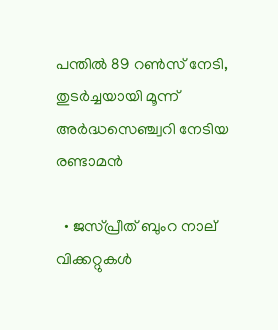പന്തിൽ 89 റൺസ് നേടി, തുടർച്ചയായി മൂന്ന് അർദ്ധസെഞ്ച്വറി നേടിയ രണ്ടാമൻ

  • ജസ്പ്രീത് ബുംറ നാല് വിക്കറ്റുകൾ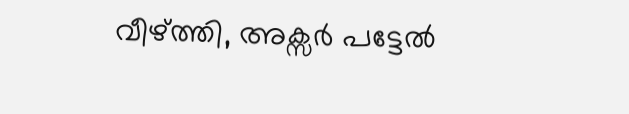വീഴ്ത്തി, അക്സർ പട്ടേൽ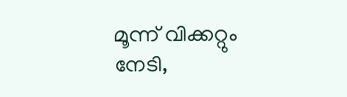മൂന്ന് വിക്കറ്റും നേടി,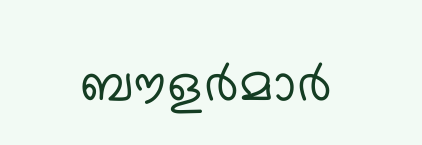ബൗളർമാർ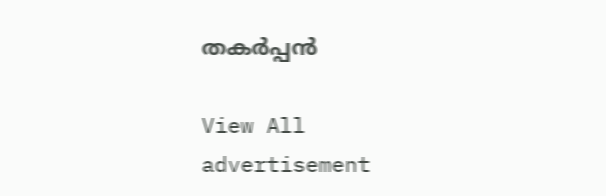തകർപ്പൻ

View All
advertisement